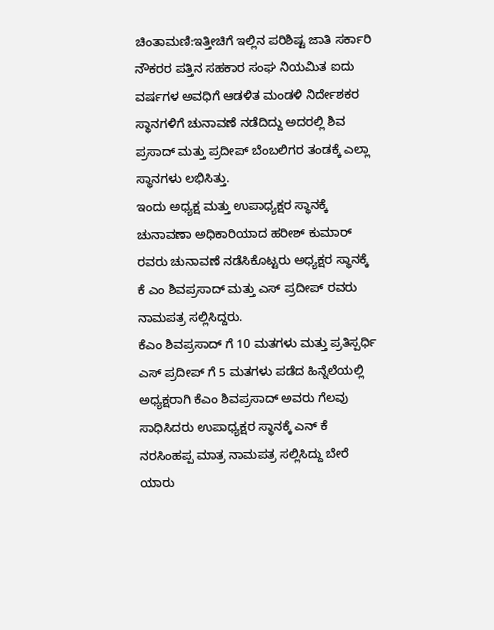ಚಿಂತಾಮಣಿ:ಇತ್ತೀಚಿಗೆ ಇಲ್ಲಿನ ಪರಿಶಿಷ್ಟ ಜಾತಿ ಸರ್ಕಾರಿ ನೌಕರರ ಪತ್ತಿನ ಸಹಕಾರ ಸಂಘ ನಿಯಮಿತ ಐದು ವರ್ಷಗಳ ಅವಧಿಗೆ ಆಡಳಿತ ಮಂಡಳಿ ನಿರ್ದೇಶಕರ ಸ್ಥಾನಗಳಿಗೆ ಚುನಾವಣೆ ನಡೆದಿದ್ದು ಅದರಲ್ಲಿ ಶಿವ ಪ್ರಸಾದ್ ಮತ್ತು ಪ್ರದೀಪ್ ಬೆಂಬಲಿಗರ ತಂಡಕ್ಕೆ ಎಲ್ಲಾ ಸ್ಥಾನಗಳು ಲಭಿಸಿತ್ತು.
ಇಂದು ಅಧ್ಯಕ್ಷ ಮತ್ತು ಉಪಾಧ್ಯಕ್ಷರ ಸ್ಥಾನಕ್ಕೆ ಚುನಾವಣಾ ಅಧಿಕಾರಿಯಾದ ಹರೀಶ್ ಕುಮಾರ್ ರವರು ಚುನಾವಣೆ ನಡೆಸಿಕೊಟ್ಟರು ಅಧ್ಯಕ್ಷರ ಸ್ಥಾನಕ್ಕೆ ಕೆ ಎಂ ಶಿವಪ್ರಸಾದ್ ಮತ್ತು ಎಸ್ ಪ್ರದೀಪ್ ರವರು ನಾಮಪತ್ರ ಸಲ್ಲಿಸಿದ್ದರು.
ಕೆಎಂ ಶಿವಪ್ರಸಾದ್ ಗೆ 10 ಮತಗಳು ಮತ್ತು ಪ್ರತಿಸ್ಪರ್ಧಿ ಎಸ್ ಪ್ರದೀಪ್ ಗೆ 5 ಮತಗಳು ಪಡೆದ ಹಿನ್ನೆಲೆಯಲ್ಲಿ ಅಧ್ಯಕ್ಷರಾಗಿ ಕೆಎಂ ಶಿವಪ್ರಸಾದ್ ಅವರು ಗೆಲವು ಸಾಧಿಸಿದರು ಉಪಾಧ್ಯಕ್ಷರ ಸ್ಥಾನಕ್ಕೆ ಎನ್ ಕೆ ನರಸಿಂಹಪ್ಪ ಮಾತ್ರ ನಾಮಪತ್ರ ಸಲ್ಲಿಸಿದ್ದು ಬೇರೆ ಯಾರು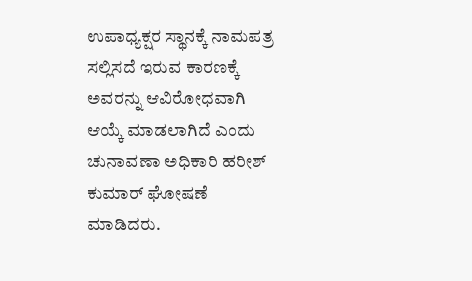ಉಪಾಧ್ಯಕ್ಷರ ಸ್ಥಾನಕ್ಕೆ ನಾಮಪತ್ರ ಸಲ್ಲಿಸದೆ ಇರುವ ಕಾರಣಕ್ಕೆ ಅವರನ್ನು ಆವಿರೋಧವಾಗಿ ಆಯ್ಕೆ ಮಾಡಲಾಗಿದೆ ಎಂದು ಚುನಾವಣಾ ಅಧಿಕಾರಿ ಹರೀಶ್ ಕುಮಾರ್ ಘೋಷಣೆ ಮಾಡಿದರು.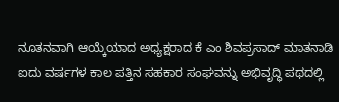ನೂತನವಾಗಿ ಆಯ್ಕೆಯಾದ ಅಧ್ಯಕ್ಷರಾದ ಕೆ ಎಂ ಶಿವಪ್ರಸಾದ್ ಮಾತನಾಡಿ ಐದು ವರ್ಷಗಳ ಕಾಲ ಪತ್ತಿನ ಸಹಕಾರ ಸಂಘವನ್ನು ಅಭಿವೃದ್ಧಿ ಪಥದಲ್ಲಿ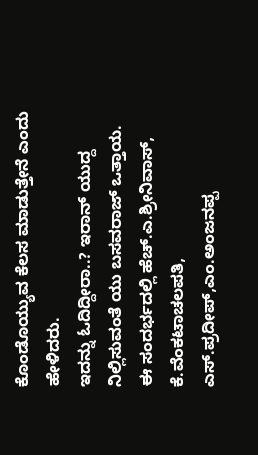ಕೊಂಡೊಯ್ಯುವ ಕೆಲಸ ಮಾಡುತ್ತೇನೆ ಎಂದು ಹೇಳಿದರು.
ಇದನ್ನು ಓದಿದ್ದೀರಾ..? ಇರಾನ್ ಯುದ್ದ ನಿಲ್ಲಿಸುವಂತೆ ಯು ಬಸವರಾಜ್ ಒತ್ತಾಯ.
ಈ ಸಂದರ್ಭದಲ್ಲಿ ಹೆಚ್.ಎ.ಶ್ರೀನಿವಾಸ್, ಕೆ.ವೆಂಕಟಾಚಲಪತಿ, ಎಸ್.ಪ್ರದೀಪ್,ಎಂ.ಅಂಜನಪ್ಪ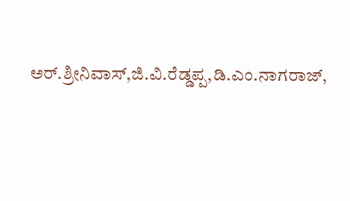ಅರ್.ಶ್ರೀನಿವಾಸ್,ಜಿ.ವಿ.ರೆಡ್ಡಪ್ಪ,ಡಿ.ಎಂ.ನಾಗರಾಜ್,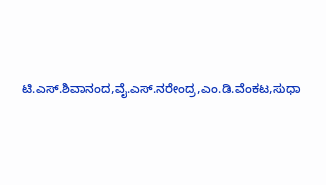ಟಿ.ಎಸ್.ಶಿವಾನಂದ,ವೈ.ಎಸ್.ನರೇಂದ್ರ,ಎಂ.ಡಿ.ವೆಂಕಟ,ಸುಧಾ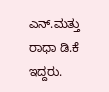ಎನ್.ಮತ್ತು ರಾಧಾ ಡಿ.ಕೆ ಇದ್ದರು.